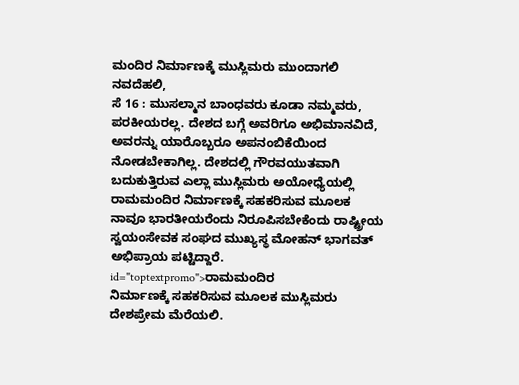ಮಂದಿರ ನಿರ್ಮಾಣಕ್ಕೆ ಮುಸ್ಲಿಮರು ಮುಂದಾಗಲಿ
ನವದೆಹಲಿ,
ಸೆ 16 : ಮುಸಲ್ಮಾನ ಬಾಂಧವರು ಕೂಡಾ ನಮ್ಮವರು, ಪರಕೀಯರಲ್ಲ. ದೇಶದ ಬಗ್ಗೆ ಅವರಿಗೂ ಅಭಿಮಾನವಿದೆ, ಅವರನ್ನು ಯಾರೊಬ್ಬರೂ ಅಪನಂಬಿಕೆಯಿಂದ ನೋಡಬೇಕಾಗಿಲ್ಲ. ದೇಶದಲ್ಲಿ ಗೌರವಯುತವಾಗಿ ಬದುಕುತ್ತಿರುವ ಎಲ್ಲಾ ಮುಸ್ಲಿಮರು ಅಯೋಧ್ಯೆಯಲ್ಲಿ ರಾಮಮಂದಿರ ನಿರ್ಮಾಣಕ್ಕೆ ಸಹಕರಿಸುವ ಮೂಲಕ ನಾವೂ ಭಾರತೀಯರೆಂದು ನಿರೂಪಿಸಬೇಕೆಂದು ರಾಷ್ಟ್ರೀಯ ಸ್ವಯಂಸೇವಕ ಸಂಘದ ಮುಖ್ಯಸ್ಥ ಮೋಹನ್ ಭಾಗವತ್ ಅಭಿಪ್ರಾಯ ಪಟ್ಟಿದ್ದಾರೆ. id="toptextpromo">ರಾಮಮಂದಿರ
ನಿರ್ಮಾಣಕ್ಕೆ ಸಹಕರಿಸುವ ಮೂಲಕ ಮುಸ್ಲಿಮರು ದೇಶಪ್ರೇಮ ಮೆರೆಯಲಿ.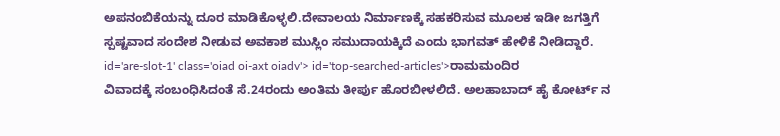ಅಪನಂಬಿಕೆಯನ್ನು ದೂರ ಮಾಡಿಕೊಳ್ಳಲಿ.ದೇವಾಲಯ ನಿರ್ಮಾಣಕ್ಕೆ ಸಹಕರಿಸುವ ಮೂಲಕ ಇಡೀ ಜಗತ್ತಿಗೆ ಸ್ಪಷ್ಟವಾದ ಸಂದೇಶ ನೀಡುವ ಅವಕಾಶ ಮುಸ್ಲಿಂ ಸಮುದಾಯಕ್ಕಿದೆ ಎಂದು ಭಾಗವತ್ ಹೇಳಿಕೆ ನೀಡಿದ್ದಾರೆ. id='are-slot-1' class='oiad oi-axt oiadv'> id='top-searched-articles'>ರಾಮಮಂದಿರ
ವಿವಾದಕ್ಕೆ ಸಂಬಂಧಿಸಿದಂತೆ ಸೆ.24ರಂದು ಅಂತಿಮ ತೀರ್ಪು ಹೊರಬೀಳಲಿದೆ. ಅಲಹಾಬಾದ್ ಹೈ ಕೋರ್ಟ್ ನ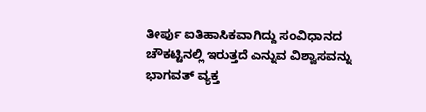ತೀರ್ಪು ಐತಿಹಾಸಿಕವಾಗಿದ್ದು ಸಂವಿಧಾನದ ಚೌಕಟ್ಟಿನಲ್ಲಿ ಇರುತ್ತದೆ ಎನ್ನುವ ವಿಶ್ವಾಸವನ್ನು ಭಾಗವತ್ ವ್ಯಕ್ತ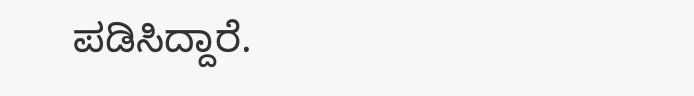ಪಡಿಸಿದ್ದಾರೆ.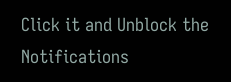Click it and Unblock the Notifications